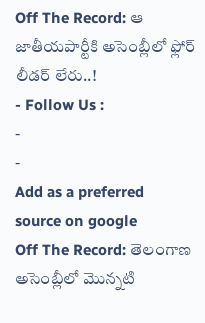Off The Record: ఆ జాతీయపార్టీకి అసెంబ్లీలో ఫ్లోర్ లీడర్ లేరు..!
- Follow Us :
-
-
Add as a preferred
source on google
Off The Record: తెలంగాణ అసెంబ్లీలో మొన్నటి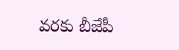వరకు బీజేపీ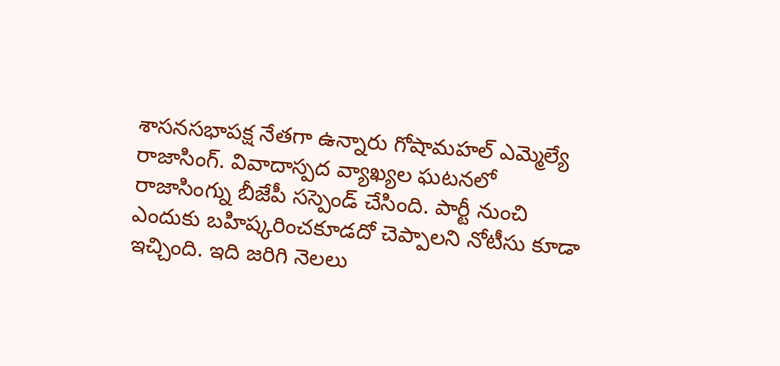శాసనసభాపక్ష నేతగా ఉన్నారు గోషామహల్ ఎమ్మెల్యే రాజాసింగ్. వివాదాస్పద వ్యాఖ్యల ఘటనలో రాజాసింగ్ను బీజేపీ సస్పెండ్ చేసింది. పార్టీ నుంచి ఎందుకు బహిష్కరించకూడదో చెప్పాలని నోటీసు కూడా ఇచ్చింది. ఇది జరిగి నెలలు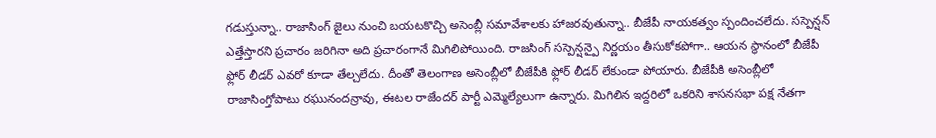గడుస్తున్నా.. రాజాసింగ్ జైలు నుంచి బయటకొచ్చి అసెంబ్లీ సమావేశాలకు హాజరవుతున్నా.. బీజేపీ నాయకత్వం స్పందించలేదు. సస్పెన్షన్ ఎత్తేస్తారని ప్రచారం జరిగినా అది ప్రచారంగానే మిగిలిపోయింది. రాజసింగ్ సస్పెన్షన్పై నిర్ణయం తీసుకోకపోగా.. ఆయన స్థానంలో బీజేపీ ఫ్లోర్ లీడర్ ఎవరో కూడా తేల్చలేదు. దీంతో తెలంగాణ అసెంబ్లీలో బీజేపీకి ఫ్లోర్ లీడర్ లేకుండా పోయారు. బీజేపీకి అసెంబ్లీలో రాజాసింగ్తోపాటు రఘునందన్రావు, ఈటల రాజేందర్ పార్టీ ఎమ్మెల్యేలుగా ఉన్నారు. మిగిలిన ఇద్దరిలో ఒకరిని శాసనసభా పక్ష నేతగా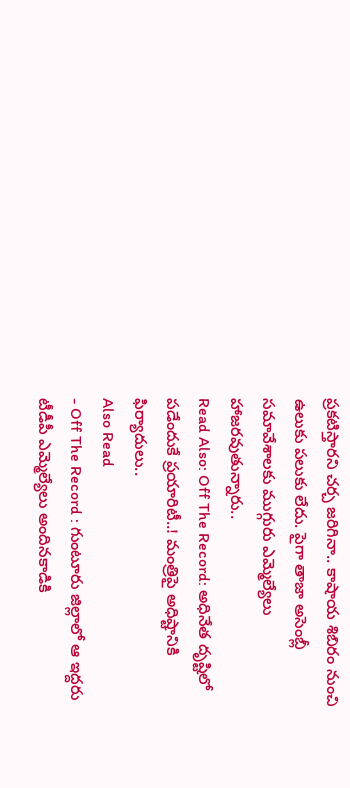ప్రకటిస్తారని చర్చ జరిగినా.. కాషాయ శిబిరం నుంచి ఉలుకు పలుకు లేదు. పైగా తాజా అసెంబ్లీ సమావేశాలకు ముగ్గురు ఎమ్మెల్యేలు హాజరవుతున్నారు..
Read Also: Off The Record: అధినేత దృష్టిలో పడేందుకే ప్రయారిటీ..! మంత్రిపై అధిష్టానికి ఫిర్యాదులు..
Also Read
- Off The Record : గుంటూరు జిల్లాలో ఆ ఇద్దరు టీడీపీ ఎమ్మెల్యేలు అందినకాడికి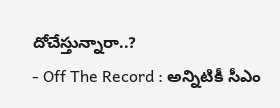దోచేస్తున్నారా..?
- Off The Record : అన్నిటికీ సీఎం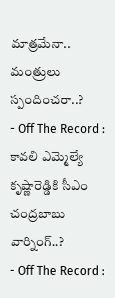మాత్రమేనా.. మంత్రులు స్పందించరా..?
- Off The Record : కావలి ఎమ్మెల్యే కృష్ణారెడ్డికి సీఎం చంద్రబాబు వార్నింగ్..?
- Off The Record :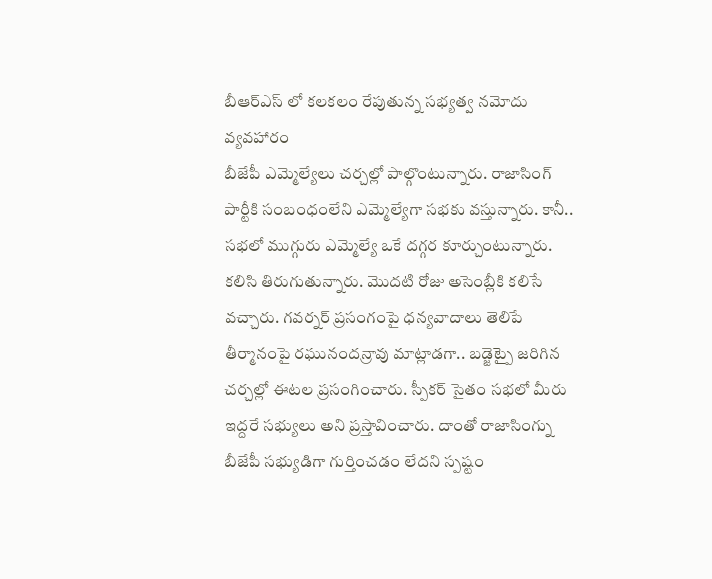బీఆర్ఎస్ లో కలకలం రేపుతున్న సభ్యత్వ నమోదు వ్యవహారం
బీజేపీ ఎమ్మెల్యేలు చర్చల్లో పాల్గొంటున్నారు. రాజాసింగ్ పార్టీకి సంబంధంలేని ఎమ్మెల్యేగా సభకు వస్తున్నారు. కానీ.. సభలో ముగ్గురు ఎమ్మెల్యే ఒకే దగ్గర కూర్చుంటున్నారు. కలిసి తిరుగుతున్నారు. మొదటి రోజు అసెంబ్లీకి కలిసే వచ్చారు. గవర్నర్ ప్రసంగంపై ధన్యవాదాలు తెలిపే తీర్మానంపై రఘునందన్రావు మాట్లాడగా.. బడ్జెట్పై జరిగిన చర్చల్లో ఈటల ప్రసంగించారు. స్పీకర్ సైతం సభలో మీరు ఇద్దరే సభ్యులు అని ప్రస్తావించారు. దాంతో రాజాసింగ్ను బీజేపీ సభ్యుడిగా గుర్తించడం లేదని స్పష్టం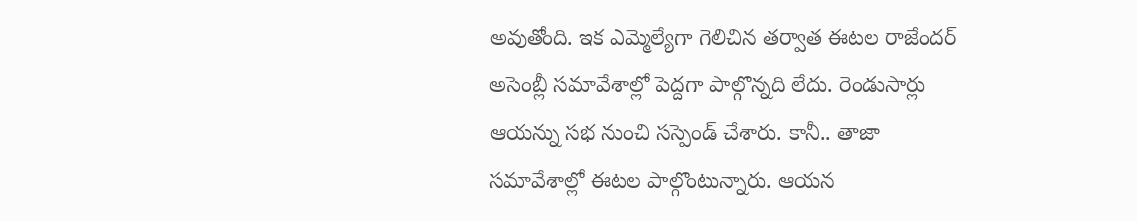అవుతోంది. ఇక ఎమ్మెల్యేగా గెలిచిన తర్వాత ఈటల రాజేందర్ అసెంబ్లీ సమావేశాల్లో పెద్దగా పాల్గొన్నది లేదు. రెండుసార్లు ఆయన్ను సభ నుంచి సస్పెండ్ చేశారు. కానీ.. తాజా సమావేశాల్లో ఈటల పాల్గొంటున్నారు. ఆయన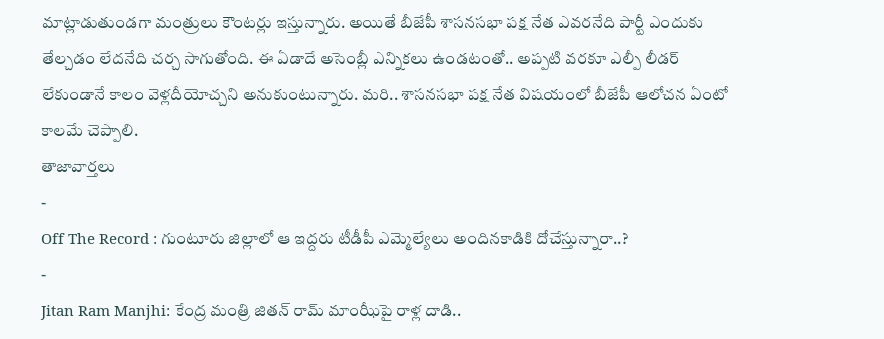మాట్లాడుతుండగా మంత్రులు కౌంటర్లు ఇస్తున్నారు. అయితే బీజేపీ శాసనసభా పక్ష నేత ఎవరనేది పార్టీ ఎందుకు తేల్చడం లేదనేది చర్చ సాగుతోంది. ఈ ఏడాదే అసెంబ్లీ ఎన్నికలు ఉండటంతో.. అప్పటి వరకూ ఎల్పీ లీడర్ లేకుండానే కాలం వెళ్లదీయోచ్చని అనుకుంటున్నారు. మరి.. శాసనసభా పక్ష నేత విషయంలో బీజేపీ ఆలోచన ఏంటో కాలమే చెప్పాలి.
తాజావార్తలు
-
Off The Record : గుంటూరు జిల్లాలో ఆ ఇద్దరు టీడీపీ ఎమ్మెల్యేలు అందినకాడికి దోచేస్తున్నారా..?
-
Jitan Ram Manjhi: కేంద్ర మంత్రి జితన్ రామ్ మాంఝీపై రాళ్ల దాడి..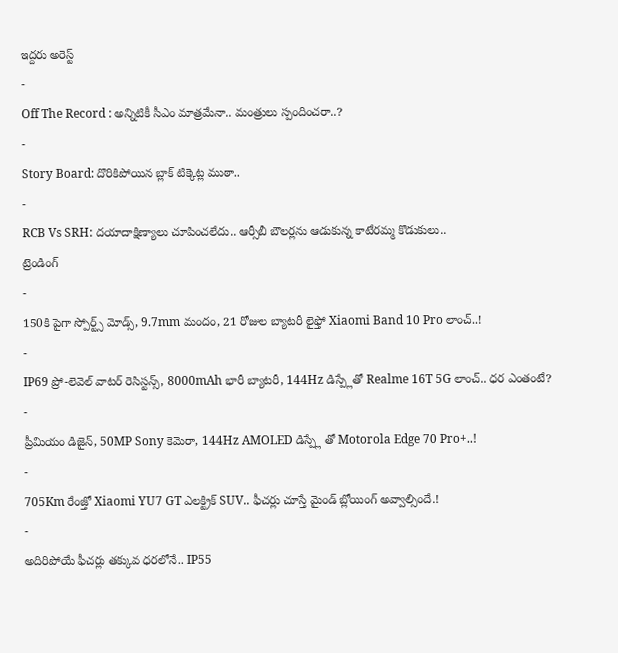ఇద్దరు అరెస్ట్
-
Off The Record : అన్నిటికీ సీఎం మాత్రమేనా.. మంత్రులు స్పందించరా..?
-
Story Board: దొరికిపోయిన బ్లాక్ టిక్కెట్ల ముఠా..
-
RCB Vs SRH: దయాదాక్షిణ్యాలు చూపించలేదు.. ఆర్సీబీ బౌలర్లను ఆడుకున్న కాటేరమ్మ కొడుకులు..
ట్రెండింగ్
-
150కి పైగా స్పోర్ట్స్ మోడ్స్, 9.7mm మందం, 21 రోజుల బ్యాటరీ లైఫ్తో Xiaomi Band 10 Pro లాంచ్..!
-
IP69 ప్రో-లెవెల్ వాటర్ రెసిస్టన్స్, 8000mAh భారీ బ్యాటరీ, 144Hz డిస్ప్లేతో Realme 16T 5G లాంచ్.. ధర ఎంతంటే?
-
ప్రీమియం డిజైన్, 50MP Sony కెమెరా, 144Hz AMOLED డిస్ప్లే తో Motorola Edge 70 Pro+..!
-
705Km రేంజ్తో Xiaomi YU7 GT ఎలక్ట్రిక్ SUV.. ఫీచర్లు చూస్తే మైండ్ బ్లోయింగ్ అవ్వాల్సిందే.!
-
అదిరిపోయే ఫీచర్లు తక్కువ ధరలోనే.. IP55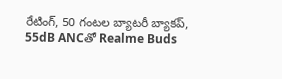రేటింగ్, 50 గంటల బ్యాటరీ బ్యాకప్, 55dB ANCతో Realme Buds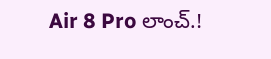Air 8 Pro లాంచ్.!